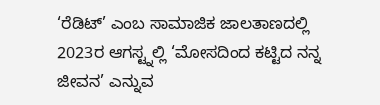‘ರೆಡಿಟ್’ ಎಂಬ ಸಾಮಾಜಿಕ ಜಾಲತಾಣದಲ್ಲಿ 2023ರ ಆಗಸ್ಟ್ನಲ್ಲಿ ‘ಮೋಸದಿಂದ ಕಟ್ಟಿದ ನನ್ನ ಜೀವನ’ ಎನ್ನುವ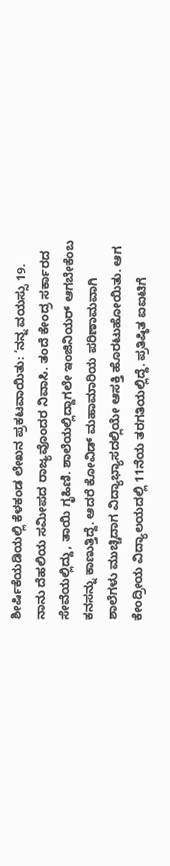ಶೀರ್ಷಿಕೆಯಡಿಯಲ್ಲಿ ಕೆಳಕಂಡ ಲೇಖನ ಪ್ರಕಟವಾಯಿತು: ‘ನನ್ನ ವಯಸ್ಸು 19. ನಾನು ದೆಹಲಿಯ ಸಮೀಪದ ರಾಜ್ಯವೊಂದರ ನಿವಾಸಿ. ತಂದೆ ಕೇಂದ್ರ ಸರ್ಕಾರದ ಸೇವೆಯಲ್ಲಿದ್ದು, ತಾಯಿ ಗೃಹಿಣಿ. ಶಾಲೆಯಲ್ಲಿದ್ದಾಗಲೇ ಇಂಜಿನಿಯರ್ ಆಗಬೇಕೆಂಬ ಕನಸನ್ನು ಕಾಣುತ್ತಿದ್ದೆ. ಆದರೆ ಕೋವಿಡ್ ಮಹಾಮಾರಿಯ ಪರಿಣಾಮವಾಗಿ ಶಾಲೆಗಳು ಮುಚ್ಚಿದಾಗ ವಿದ್ಯಾಭ್ಯಾಸದಲ್ಲಿಯೇ ಆಸಕ್ತಿ ಹೊರಟುಹೋಯಿತು. ಆಗ ಕೇಂದ್ರೀಯ ವಿದ್ಯಾಲಯದಲ್ಲಿ 11ನೆಯ ತರಗತಿಯಲ್ಲಿದ್ದೆ. ಪ್ರತಿಷ್ಠಿತ ಐಐಟಿಗೆ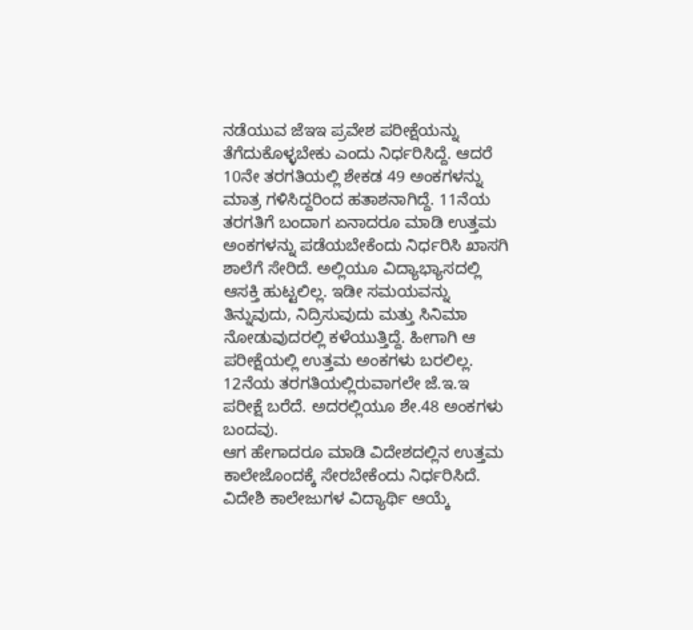ನಡೆಯುವ ಜೆಇಇ ಪ್ರವೇಶ ಪರೀಕ್ಷೆಯನ್ನು ತೆಗೆದುಕೊಳ್ಳಬೇಕು ಎಂದು ನಿರ್ಧರಿಸಿದ್ದೆ. ಆದರೆ 10ನೇ ತರಗತಿಯಲ್ಲಿ ಶೇಕಡ 49 ಅಂಕಗಳನ್ನು ಮಾತ್ರ ಗಳಿಸಿದ್ದರಿಂದ ಹತಾಶನಾಗಿದ್ದೆ. 11ನೆಯ ತರಗತಿಗೆ ಬಂದಾಗ ಏನಾದರೂ ಮಾಡಿ ಉತ್ತಮ ಅಂಕಗಳನ್ನು ಪಡೆಯಬೇಕೆಂದು ನಿರ್ಧರಿಸಿ ಖಾಸಗಿ ಶಾಲೆಗೆ ಸೇರಿದೆ. ಅಲ್ಲಿಯೂ ವಿದ್ಯಾಭ್ಯಾಸದಲ್ಲಿ ಆಸಕ್ತಿ ಹುಟ್ಟಲಿಲ್ಲ. ಇಡೀ ಸಮಯವನ್ನು ತಿನ್ನುವುದು, ನಿದ್ರಿಸುವುದು ಮತ್ತು ಸಿನಿಮಾ ನೋಡುವುದರಲ್ಲಿ ಕಳೆಯುತ್ತಿದ್ದೆ. ಹೀಗಾಗಿ ಆ ಪರೀಕ್ಷೆಯಲ್ಲಿ ಉತ್ತಮ ಅಂಕಗಳು ಬರಲಿಲ್ಲ. 12ನೆಯ ತರಗತಿಯಲ್ಲಿರುವಾಗಲೇ ಜೆ.ಇ.ಇ ಪರೀಕ್ಷೆ ಬರೆದೆ. ಅದರಲ್ಲಿಯೂ ಶೇ.48 ಅಂಕಗಳು ಬಂದವು.
ಆಗ ಹೇಗಾದರೂ ಮಾಡಿ ವಿದೇಶದಲ್ಲಿನ ಉತ್ತಮ ಕಾಲೇಜೊಂದಕ್ಕೆ ಸೇರಬೇಕೆಂದು ನಿರ್ಧರಿಸಿದೆ. ವಿದೇಶಿ ಕಾಲೇಜುಗಳ ವಿದ್ಯಾರ್ಥಿ ಆಯ್ಕೆ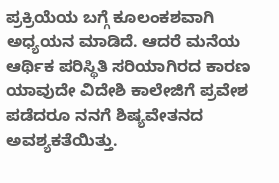ಪ್ರಕ್ರಿಯೆಯ ಬಗ್ಗೆ ಕೂಲಂಕಶವಾಗಿ ಅಧ್ಯಯನ ಮಾಡಿದೆ. ಆದರೆ ಮನೆಯ ಆರ್ಥಿಕ ಪರಿಸ್ಥಿತಿ ಸರಿಯಾಗಿರದ ಕಾರಣ ಯಾವುದೇ ವಿದೇಶಿ ಕಾಲೇಜಿಗೆ ಪ್ರವೇಶ ಪಡೆದರೂ ನನಗೆ ಶಿಷ್ಯವೇತನದ ಅವಶ್ಯಕತೆಯಿತ್ತು.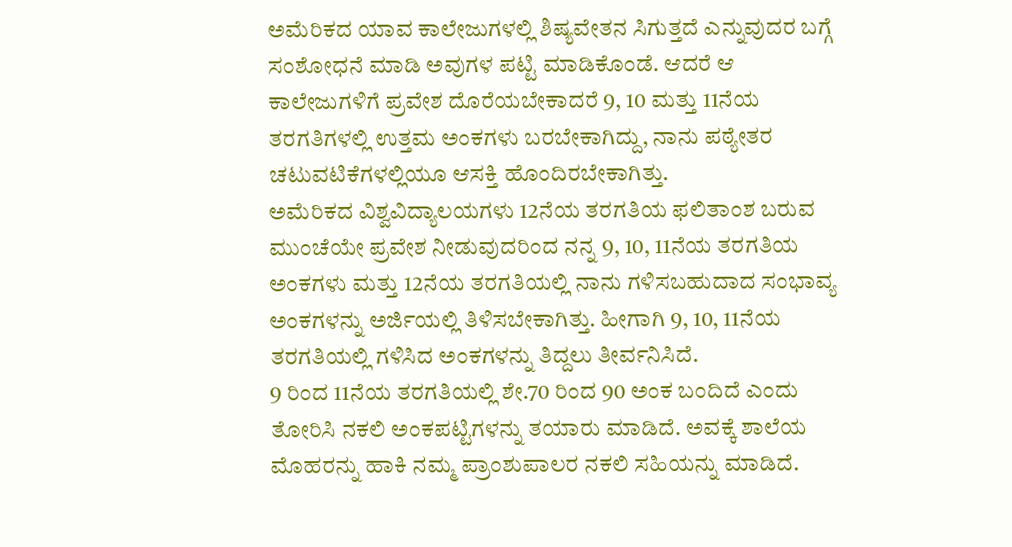ಅಮೆರಿಕದ ಯಾವ ಕಾಲೇಜುಗಳಲ್ಲಿ ಶಿಷ್ಯವೇತನ ಸಿಗುತ್ತದೆ ಎನ್ನುವುದರ ಬಗ್ಗೆ ಸಂಶೋಧನೆ ಮಾಡಿ ಅವುಗಳ ಪಟ್ಟಿ ಮಾಡಿಕೊಂಡೆ. ಆದರೆ ಆ ಕಾಲೇಜುಗಳಿಗೆ ಪ್ರವೇಶ ದೊರೆಯಬೇಕಾದರೆ 9, 10 ಮತ್ತು 11ನೆಯ ತರಗತಿಗಳಲ್ಲಿ ಉತ್ತಮ ಅಂಕಗಳು ಬರಬೇಕಾಗಿದ್ದು, ನಾನು ಪಠ್ಯೇತರ ಚಟುವಟಿಕೆಗಳಲ್ಲಿಯೂ ಆಸಕ್ತಿ ಹೊಂದಿರಬೇಕಾಗಿತ್ತು.
ಅಮೆರಿಕದ ವಿಶ್ವವಿದ್ಯಾಲಯಗಳು 12ನೆಯ ತರಗತಿಯ ಫಲಿತಾಂಶ ಬರುವ ಮುಂಚೆಯೇ ಪ್ರವೇಶ ನೀಡುವುದರಿಂದ ನನ್ನ 9, 10, 11ನೆಯ ತರಗತಿಯ ಅಂಕಗಳು ಮತ್ತು 12ನೆಯ ತರಗತಿಯಲ್ಲಿ ನಾನು ಗಳಿಸಬಹುದಾದ ಸಂಭಾವ್ಯ ಅಂಕಗಳನ್ನು ಅರ್ಜಿಯಲ್ಲಿ ತಿಳಿಸಬೇಕಾಗಿತ್ತು. ಹೀಗಾಗಿ 9, 10, 11ನೆಯ ತರಗತಿಯಲ್ಲಿ ಗಳಿಸಿದ ಅಂಕಗಳನ್ನು ತಿದ್ದಲು ತೀರ್ವನಿಸಿದೆ.
9 ರಿಂದ 11ನೆಯ ತರಗತಿಯಲ್ಲಿ ಶೇ.70 ರಿಂದ 90 ಅಂಕ ಬಂದಿದೆ ಎಂದು ತೋರಿಸಿ ನಕಲಿ ಅಂಕಪಟ್ಟಿಗಳನ್ನು ತಯಾರು ಮಾಡಿದೆ. ಅವಕ್ಕೆ ಶಾಲೆಯ ಮೊಹರನ್ನು ಹಾಕಿ ನಮ್ಮ ಪ್ರಾಂಶುಪಾಲರ ನಕಲಿ ಸಹಿಯನ್ನು ಮಾಡಿದೆ.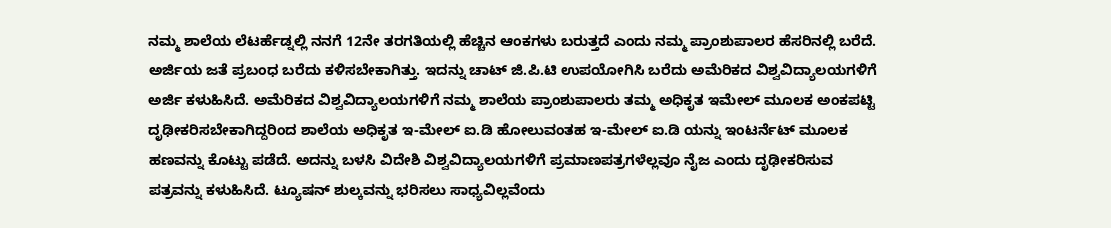ನಮ್ಮ ಶಾಲೆಯ ಲೆಟರ್ಹೆಡ್ನಲ್ಲಿ ನನಗೆ 12ನೇ ತರಗತಿಯಲ್ಲಿ ಹೆಚ್ಚಿನ ಆಂಕಗಳು ಬರುತ್ತದೆ ಎಂದು ನಮ್ಮ ಪ್ರಾಂಶುಪಾಲರ ಹೆಸರಿನಲ್ಲಿ ಬರೆದೆ. ಅರ್ಜಿಯ ಜತೆ ಪ್ರಬಂಧ ಬರೆದು ಕಳಿಸಬೇಕಾಗಿತ್ತು. ಇದನ್ನು ಚಾಟ್ ಜಿ.ಪಿ.ಟಿ ಉಪಯೋಗಿಸಿ ಬರೆದು ಅಮೆರಿಕದ ವಿಶ್ವವಿದ್ಯಾಲಯಗಳಿಗೆ ಅರ್ಜಿ ಕಳುಹಿಸಿದೆ. ಅಮೆರಿಕದ ವಿಶ್ವವಿದ್ಯಾಲಯಗಳಿಗೆ ನಮ್ಮ ಶಾಲೆಯ ಪ್ರಾಂಶುಪಾಲರು ತಮ್ಮ ಅಧಿಕೃತ ಇಮೇಲ್ ಮೂಲಕ ಅಂಕಪಟ್ಟಿ ದೃಢೀಕರಿಸಬೇಕಾಗಿದ್ದರಿಂದ ಶಾಲೆಯ ಅಧಿಕೃತ ಇ-ಮೇಲ್ ಐ.ಡಿ ಹೋಲುವಂತಹ ಇ-ಮೇಲ್ ಐ.ಡಿ ಯನ್ನು ಇಂಟರ್ನೆಟ್ ಮೂಲಕ ಹಣವನ್ನು ಕೊಟ್ಟು ಪಡೆದೆ. ಅದನ್ನು ಬಳಸಿ ವಿದೇಶಿ ವಿಶ್ವವಿದ್ಯಾಲಯಗಳಿಗೆ ಪ್ರಮಾಣಪತ್ರಗಳೆಲ್ಲವೂ ನೈಜ ಎಂದು ದೃಢೀಕರಿಸುವ ಪತ್ರವನ್ನು ಕಳುಹಿಸಿದೆ. ಟ್ಯೂಷನ್ ಶುಲ್ಕವನ್ನು ಭರಿಸಲು ಸಾಧ್ಯವಿಲ್ಲವೆಂದು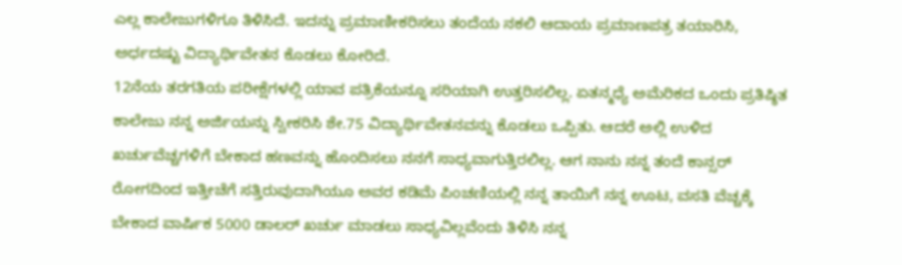ಎಲ್ಲ ಕಾಲೇಜುಗಳಿಗೂ ತಿಳಿಸಿದೆ. ಇದನ್ನು ಪ್ರಮಾಣೀಕರಿಸಲು ತಂದೆಯ ನಕಲಿ ಆದಾಯ ಪ್ರಮಾಣಪತ್ರ ತಯಾರಿಸಿ, ಅರ್ಧದಷ್ಟು ವಿದ್ಯಾರ್ಥಿವೇತನ ಕೊಡಲು ಕೋರಿದೆ.
12ನೆಯ ತರಗತಿಯ ಪರೀಕ್ಷೆಗಳಲ್ಲಿ ಯಾವ ಪತ್ರಿಕೆಯನ್ನೂ ಸರಿಯಾಗಿ ಉತ್ತರಿಸಲಿಲ್ಲ. ಏತನ್ಮಧ್ಯೆ ಅಮೆರಿಕದ ಒಂದು ಪ್ರತಿಷ್ಠಿತ ಕಾಲೇಜು ನನ್ನ ಅರ್ಜಿಯನ್ನು ಸ್ವೀಕರಿಸಿ ಶೇ.75 ವಿದ್ಯಾರ್ಥಿವೇತನವನ್ನು ಕೊಡಲು ಒಪ್ಪಿತು. ಆದರೆ ಅಲ್ಲಿ ಉಳಿದ ಖರ್ಚುವೆಚ್ಚಗಳಿಗೆ ಬೇಕಾದ ಹಣವನ್ನು ಹೊಂದಿಸಲು ನನಗೆ ಸಾಧ್ಯವಾಗುತ್ತಿರಲಿಲ್ಲ. ಆಗ ನಾನು ನನ್ನ ತಂದೆ ಕಾನ್ಸರ್ ರೋಗದಿಂದ ಇತ್ತೀಚೆಗೆ ಸತ್ತಿರುವುದಾಗಿಯೂ ಅವರ ಕಡಿಮೆ ಪಿಂಚಣಿಯಲ್ಲಿ ನನ್ನ ತಾಯಿಗೆ ನನ್ನ ಊಟ, ವಸತಿ ವೆಚ್ಚಕ್ಕೆ ಬೇಕಾದ ವಾರ್ಷಿಕ 5000 ಡಾಲರ್ ಖರ್ಚು ಮಾಡಲು ಸಾಧ್ಯವಿಲ್ಲವೆಂದು ತಿಳಿಸಿ ನನ್ನ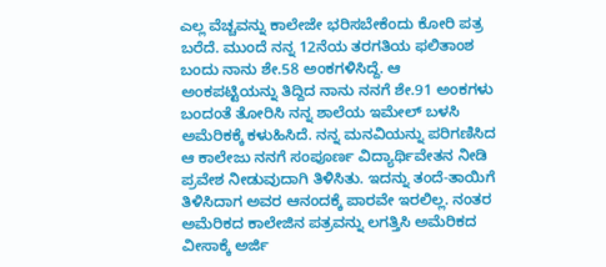ಎಲ್ಲ ವೆಚ್ಚವನ್ನು ಕಾಲೇಜೇ ಭರಿಸಬೇಕೆಂದು ಕೋರಿ ಪತ್ರ ಬರೆದೆ. ಮುಂದೆ ನನ್ನ 12ನೆಯ ತರಗತಿಯ ಫಲಿತಾಂಶ ಬಂದು ನಾನು ಶೇ.58 ಅಂಕಗಳಿಸಿದ್ದೆ. ಆ ಅಂಕಪಟ್ಟಿಯನ್ನು ತಿದ್ದಿದ ನಾನು ನನಗೆ ಶೇ.91 ಅಂಕಗಳು ಬಂದಂತೆ ತೋರಿಸಿ ನನ್ನ ಶಾಲೆಯ ಇಮೇಲ್ ಬಳಸಿ ಅಮೆರಿಕಕ್ಕೆ ಕಳುಹಿಸಿದೆ. ನನ್ನ ಮನವಿಯನ್ನು ಪರಿಗಣಿಸಿದ ಆ ಕಾಲೇಜು ನನಗೆ ಸಂಪೂರ್ಣ ವಿದ್ಯಾರ್ಥಿವೇತನ ನೀಡಿ ಪ್ರವೇಶ ನೀಡುವುದಾಗಿ ತಿಳಿಸಿತು. ಇದನ್ನು ತಂದೆ-ತಾಯಿಗೆ ತಿಳಿಸಿದಾಗ ಅವರ ಆನಂದಕ್ಕೆ ಪಾರವೇ ಇರಲಿಲ್ಲ. ನಂತರ ಅಮೆರಿಕದ ಕಾಲೇಜಿನ ಪತ್ರವನ್ನು ಲಗತ್ತಿಸಿ ಅಮೆರಿಕದ ವೀಸಾಕ್ಕೆ ಅರ್ಜಿ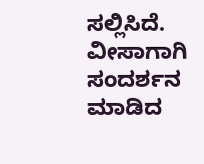ಸಲ್ಲಿಸಿದೆ. ವೀಸಾಗಾಗಿ ಸಂದರ್ಶನ ಮಾಡಿದ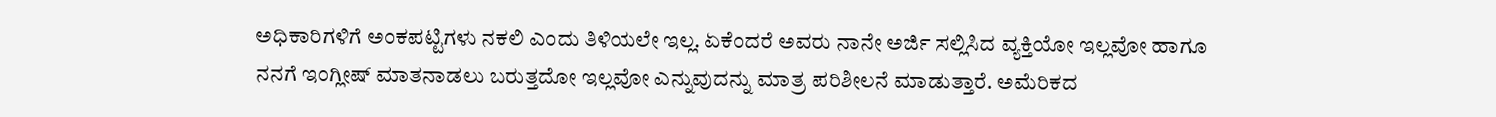ಅಧಿಕಾರಿಗಳಿಗೆ ಅಂಕಪಟ್ಟಿಗಳು ನಕಲಿ ಎಂದು ತಿಳಿಯಲೇ ಇಲ್ಲ. ಏಕೆಂದರೆ ಅವರು ನಾನೇ ಅರ್ಜಿ ಸಲ್ಲಿಸಿದ ವ್ಯಕ್ತಿಯೋ ಇಲ್ಲವೋ ಹಾಗೂ ನನಗೆ ಇಂಗ್ಲೀಷ್ ಮಾತನಾಡಲು ಬರುತ್ತದೋ ಇಲ್ಲವೋ ಎನ್ನುವುದನ್ನು ಮಾತ್ರ ಪರಿಶೀಲನೆ ಮಾಡುತ್ತಾರೆ. ಅಮೆರಿಕದ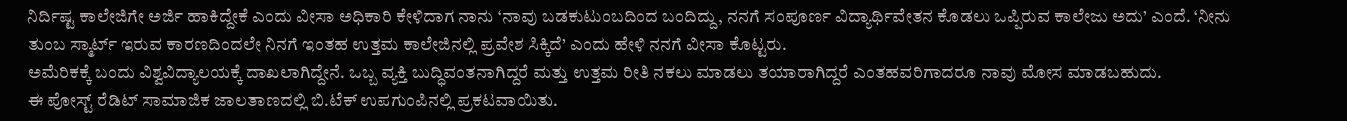ನಿರ್ದಿಷ್ಟ ಕಾಲೇಜಿಗೇ ಅರ್ಜಿ ಹಾಕಿದ್ದೇಕೆ ಎಂದು ವೀಸಾ ಅಧಿಕಾರಿ ಕೇಳಿದಾಗ ನಾನು ‘ನಾವು ಬಡಕುಟುಂಬದಿಂದ ಬಂದಿದ್ದು, ನನಗೆ ಸಂಪೂರ್ಣ ವಿದ್ಯಾರ್ಥಿವೇತನ ಕೊಡಲು ಒಪ್ಪಿರುವ ಕಾಲೇಜು ಅದು’ ಎಂದೆ. ‘ನೀನು ತುಂಬ ಸ್ಮಾರ್ಟ್ ಇರುವ ಕಾರಣದಿಂದಲೇ ನಿನಗೆ ಇಂತಹ ಉತ್ತಮ ಕಾಲೇಜಿನಲ್ಲಿ ಪ್ರವೇಶ ಸಿಕ್ಕಿದೆ’ ಎಂದು ಹೇಳಿ ನನಗೆ ವೀಸಾ ಕೊಟ್ಟರು.
ಅಮೆರಿಕಕ್ಕೆ ಬಂದು ವಿಶ್ವವಿದ್ಯಾಲಯಕ್ಕೆ ದಾಖಲಾಗಿದ್ದೇನೆ. ಒಬ್ಬ ವ್ಯಕ್ತಿ ಬುದ್ಧಿವಂತನಾಗಿದ್ದರೆ ಮತ್ತು ಉತ್ತಮ ರೀತಿ ನಕಲು ಮಾಡಲು ತಯಾರಾಗಿದ್ದರೆ ಎಂತಹವರಿಗಾದರೂ ನಾವು ಮೋಸ ಮಾಡಬಹುದು.
ಈ ಪೋಸ್ಟ್ ರೆಡಿಟ್ ಸಾಮಾಜಿಕ ಜಾಲತಾಣದಲ್ಲಿ ಬಿ.ಟೆಕ್ ಉಪಗುಂಪಿನಲ್ಲಿ ಪ್ರಕಟವಾಯಿತು.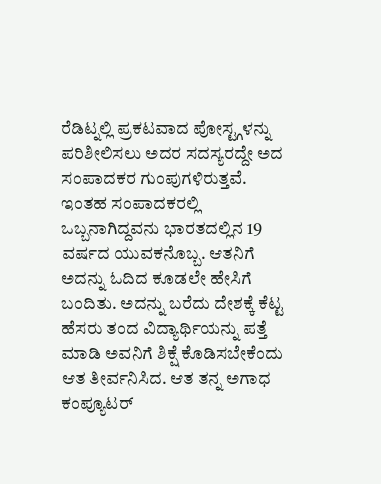ರೆಡಿಟ್ನಲ್ಲಿ ಪ್ರಕಟವಾದ ಪೋಸ್ಟ್ಗಳನ್ನು ಪರಿಶೀಲಿಸಲು ಅದರ ಸದಸ್ಯರದ್ದೇ ಅದ ಸಂಪಾದಕರ ಗುಂಪುಗಳಿರುತ್ತವೆ. ಇಂತಹ ಸಂಪಾದಕರಲ್ಲಿ ಒಬ್ಬನಾಗಿದ್ದವನು ಭಾರತದಲ್ಲಿನ 19 ವರ್ಷದ ಯುವಕನೊಬ್ಬ. ಆತನಿಗೆ ಅದನ್ನು ಓದಿದ ಕೂಡಲೇ ಹೇಸಿಗೆ ಬಂದಿತು. ಅದನ್ನು ಬರೆದು ದೇಶಕ್ಕೆ ಕೆಟ್ಟ ಹೆಸರು ತಂದ ವಿದ್ಯಾರ್ಥಿಯನ್ನು ಪತ್ತೆ ಮಾಡಿ ಅವನಿಗೆ ಶಿಕ್ಷೆ ಕೊಡಿಸಬೇಕೆಂದು ಆತ ತೀರ್ವನಿಸಿದ. ಆತ ತನ್ನ ಅಗಾಧ ಕಂಪ್ಯೂಟರ್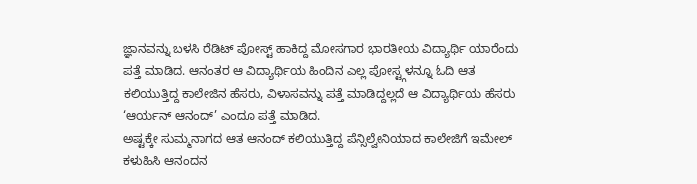ಜ್ಞಾನವನ್ನು ಬಳಸಿ ರೆಡಿಟ್ ಪೋಸ್ಟ್ ಹಾಕಿದ್ದ ಮೋಸಗಾರ ಭಾರತೀಯ ವಿದ್ಯಾರ್ಥಿ ಯಾರೆಂದು ಪತ್ತೆ ಮಾಡಿದ. ಆನಂತರ ಆ ವಿದ್ಯಾರ್ಥಿಯ ಹಿಂದಿನ ಎಲ್ಲ ಪೋಸ್ಟ್ಗಳನ್ನೂ ಓದಿ ಆತ ಕಲಿಯುತ್ತಿದ್ದ ಕಾಲೇಜಿನ ಹೆಸರು, ವಿಳಾಸವನ್ನು ಪತ್ತೆ ಮಾಡಿದ್ದಲ್ಲದೆ ಆ ವಿದ್ಯಾರ್ಥಿಯ ಹೆಸರು ‘ಆರ್ಯನ್ ಆನಂದ್’ ಎಂದೂ ಪತ್ತೆ ಮಾಡಿದ.
ಅಷ್ಟಕ್ಕೇ ಸುಮ್ಮನಾಗದ ಆತ ಆನಂದ್ ಕಲಿಯುತ್ತಿದ್ದ ಪೆನ್ಸಿಲ್ವೇನಿಯಾದ ಕಾಲೇಜಿಗೆ ಇಮೇಲ್ ಕಳುಹಿಸಿ ಆನಂದನ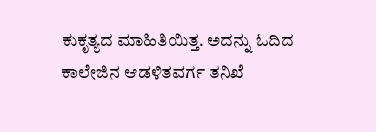ಕುಕೃತ್ಯದ ಮಾಹಿತಿಯಿತ್ತ. ಅದನ್ನು ಓದಿದ ಕಾಲೇಜಿನ ಆಡಳಿತವರ್ಗ ತನಿಖೆ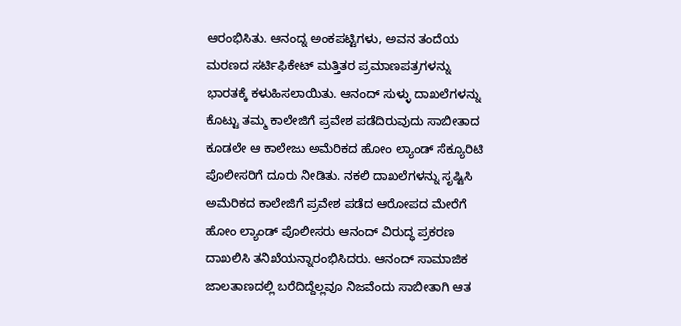ಆರಂಭಿಸಿತು. ಆನಂದ್ನ ಅಂಕಪಟ್ಟಿಗಳು, ಅವನ ತಂದೆಯ ಮರಣದ ಸರ್ಟಿಫಿಕೇಟ್ ಮತ್ತಿತರ ಪ್ರಮಾಣಪತ್ರಗಳನ್ನು ಭಾರತಕ್ಕೆ ಕಳುಹಿಸಲಾಯಿತು. ಆನಂದ್ ಸುಳ್ಳು ದಾಖಲೆಗಳನ್ನು ಕೊಟ್ಟು ತಮ್ಮ ಕಾಲೇಜಿಗೆ ಪ್ರವೇಶ ಪಡೆದಿರುವುದು ಸಾಬೀತಾದ ಕೂಡಲೇ ಆ ಕಾಲೇಜು ಅಮೆರಿಕದ ಹೋಂ ಲ್ಯಾಂಡ್ ಸೆಕ್ಯೂರಿಟಿ ಪೊಲೀಸರಿಗೆ ದೂರು ನೀಡಿತು. ನಕಲಿ ದಾಖಲೆಗಳನ್ನು ಸೃಷ್ಟಿಸಿ ಅಮೆರಿಕದ ಕಾಲೇಜಿಗೆ ಪ್ರವೇಶ ಪಡೆದ ಆರೋಪದ ಮೇರೆಗೆ ಹೋಂ ಲ್ಯಾಂಡ್ ಪೊಲೀಸರು ಆನಂದ್ ವಿರುದ್ಧ ಪ್ರಕರಣ ದಾಖಲಿಸಿ ತನಿಖೆಯನ್ನಾರಂಭಿಸಿದರು. ಆನಂದ್ ಸಾಮಾಜಿಕ ಜಾಲತಾಣದಲ್ಲಿ ಬರೆದಿದ್ದೆಲ್ಲವೂ ನಿಜವೆಂದು ಸಾಬೀತಾಗಿ ಆತ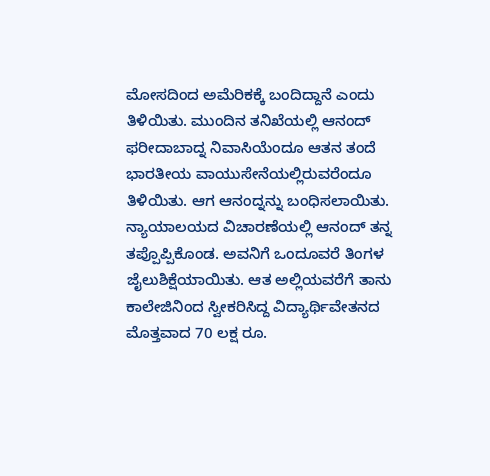ಮೋಸದಿಂದ ಅಮೆರಿಕಕ್ಕೆ ಬಂದಿದ್ದಾನೆ ಎಂದು ತಿಳಿಯಿತು. ಮುಂದಿನ ತನಿಖೆಯಲ್ಲಿ ಆನಂದ್ ಫರೀದಾಬಾದ್ನ ನಿವಾಸಿಯೆಂದೂ ಆತನ ತಂದೆ ಭಾರತೀಯ ವಾಯುಸೇನೆಯಲ್ಲಿರುವರೆಂದೂ ತಿಳಿಯಿತು. ಆಗ ಆನಂದ್ನನ್ನು ಬಂಧಿಸಲಾಯಿತು. ನ್ಯಾಯಾಲಯದ ವಿಚಾರಣೆಯಲ್ಲಿ ಆನಂದ್ ತನ್ನ ತಪ್ಪೊಪ್ಪಿಕೊಂಡ. ಅವನಿಗೆ ಒಂದೂವರೆ ತಿಂಗಳ ಜೈಲುಶಿಕ್ಷೆಯಾಯಿತು. ಆತ ಅಲ್ಲಿಯವರೆಗೆ ತಾನು ಕಾಲೇಜಿನಿಂದ ಸ್ವೀಕರಿಸಿದ್ದ ವಿದ್ಯಾರ್ಥಿವೇತನದ ಮೊತ್ತವಾದ 70 ಲಕ್ಷ ರೂ.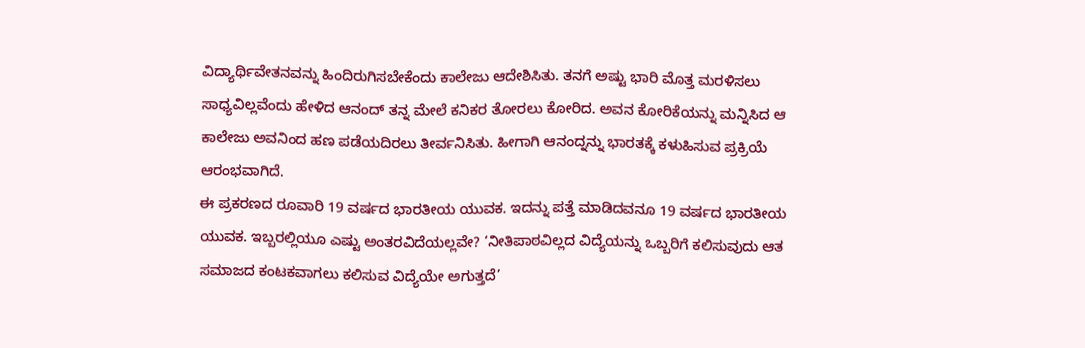ವಿದ್ಯಾರ್ಥಿವೇತನವನ್ನು ಹಿಂದಿರುಗಿಸಬೇಕೆಂದು ಕಾಲೇಜು ಆದೇಶಿಸಿತು. ತನಗೆ ಅಷ್ಟು ಭಾರಿ ಮೊತ್ತ ಮರಳಿಸಲು ಸಾಧ್ಯವಿಲ್ಲವೆಂದು ಹೇಳಿದ ಆನಂದ್ ತನ್ನ ಮೇಲೆ ಕನಿಕರ ತೋರಲು ಕೋರಿದ. ಅವನ ಕೋರಿಕೆಯನ್ನು ಮನ್ನಿಸಿದ ಆ ಕಾಲೇಜು ಅವನಿಂದ ಹಣ ಪಡೆಯದಿರಲು ತೀರ್ವನಿಸಿತು. ಹೀಗಾಗಿ ಆನಂದ್ನನ್ನು ಭಾರತಕ್ಕೆ ಕಳುಹಿಸುವ ಪ್ರಕ್ರಿಯೆ ಆರಂಭವಾಗಿದೆ.
ಈ ಪ್ರಕರಣದ ರೂವಾರಿ 19 ವರ್ಷದ ಭಾರತೀಯ ಯುವಕ. ಇದನ್ನು ಪತ್ತೆ ಮಾಡಿದವನೂ 19 ವರ್ಷದ ಭಾರತೀಯ ಯುವಕ. ಇಬ್ಬರಲ್ಲಿಯೂ ಎಷ್ಟು ಅಂತರವಿದೆಯಲ್ಲವೇ? ‘ನೀತಿಪಾಠವಿಲ್ಲದ ವಿದ್ಯೆಯನ್ನು ಒಬ್ಬರಿಗೆ ಕಲಿಸುವುದು ಆತ ಸಮಾಜದ ಕಂಟಕವಾಗಲು ಕಲಿಸುವ ವಿದ್ಯೆಯೇ ಅಗುತ್ತದೆ’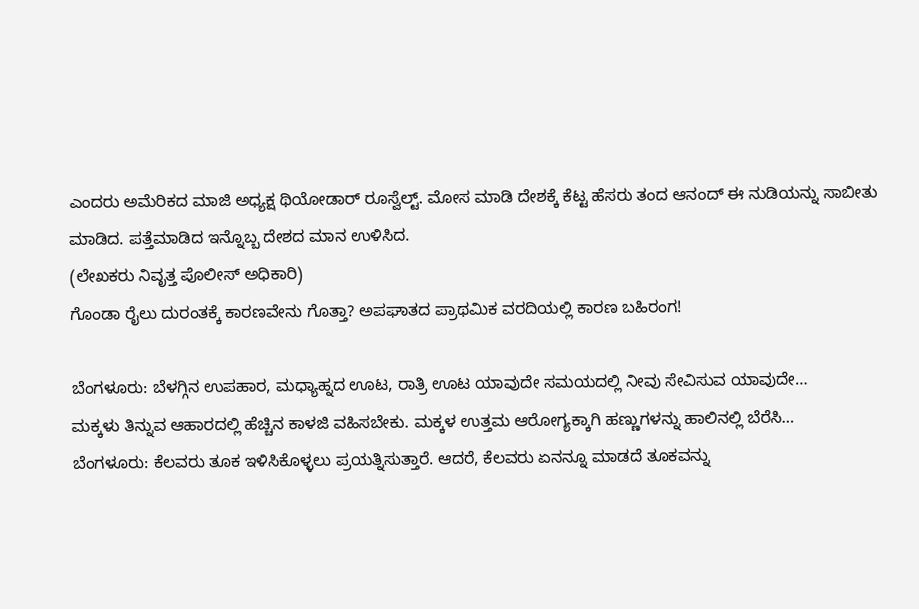ಎಂದರು ಅಮೆರಿಕದ ಮಾಜಿ ಅಧ್ಯಕ್ಷ ಥಿಯೋಡಾರ್ ರೂಸ್ವೆಲ್ಟ್. ಮೋಸ ಮಾಡಿ ದೇಶಕ್ಕೆ ಕೆಟ್ಟ ಹೆಸರು ತಂದ ಆನಂದ್ ಈ ನುಡಿಯನ್ನು ಸಾಬೀತು ಮಾಡಿದ. ಪತ್ತೆಮಾಡಿದ ಇನ್ನೊಬ್ಬ ದೇಶದ ಮಾನ ಉಳಿಸಿದ.
(ಲೇಖಕರು ನಿವೃತ್ತ ಪೊಲೀಸ್ ಅಧಿಕಾರಿ)
ಗೊಂಡಾ ರೈಲು ದುರಂತಕ್ಕೆ ಕಾರಣವೇನು ಗೊತ್ತಾ? ಅಪಘಾತದ ಪ್ರಾಥಮಿಕ ವರದಿಯಲ್ಲಿ ಕಾರಣ ಬಹಿರಂಗ!

ಬೆಂಗಳೂರು: ಬೆಳಗ್ಗಿನ ಉಪಹಾರ, ಮಧ್ಯಾಹ್ನದ ಊಟ, ರಾತ್ರಿ ಊಟ ಯಾವುದೇ ಸಮಯದಲ್ಲಿ ನೀವು ಸೇವಿಸುವ ಯಾವುದೇ…
ಮಕ್ಕಳು ತಿನ್ನುವ ಆಹಾರದಲ್ಲಿ ಹೆಚ್ಚಿನ ಕಾಳಜಿ ವಹಿಸಬೇಕು. ಮಕ್ಕಳ ಉತ್ತಮ ಆರೋಗ್ಯಕ್ಕಾಗಿ ಹಣ್ಣುಗಳನ್ನು ಹಾಲಿನಲ್ಲಿ ಬೆರೆಸಿ…
ಬೆಂಗಳೂರು: ಕೆಲವರು ತೂಕ ಇಳಿಸಿಕೊಳ್ಳಲು ಪ್ರಯತ್ನಿಸುತ್ತಾರೆ. ಆದರೆ, ಕೆಲವರು ಏನನ್ನೂ ಮಾಡದೆ ತೂಕವನ್ನು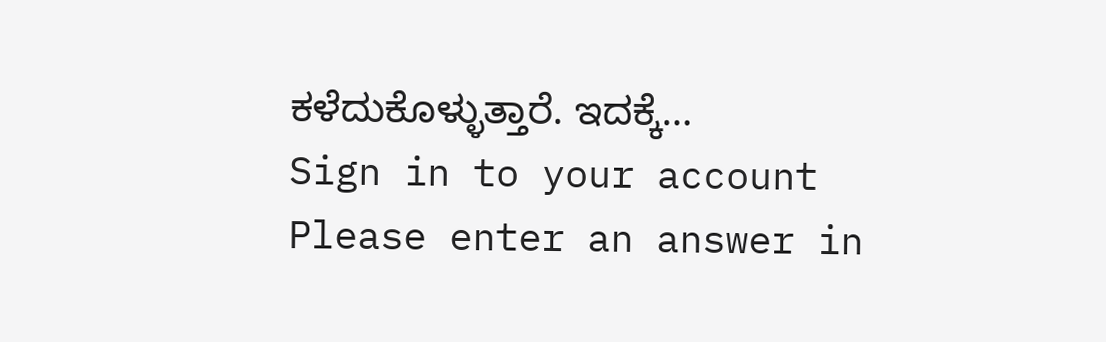ಕಳೆದುಕೊಳ್ಳುತ್ತಾರೆ. ಇದಕ್ಕೆ…
Sign in to your account
Please enter an answer in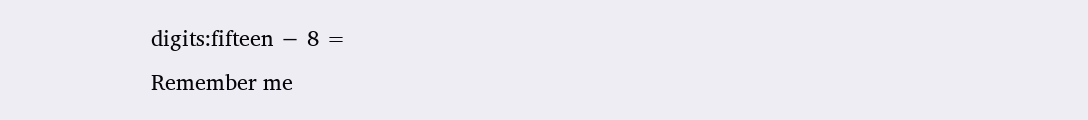digits:fifteen − 8 =
Remember me